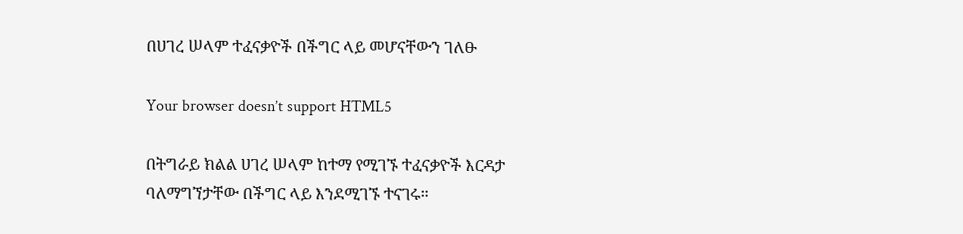በሀገረ ሠላም ተፈናቃዮች በችግር ላይ መሆናቸውን ገለፁ

Your browser doesn’t support HTML5

በትግራይ ክልል ሀገረ ሠላም ከተማ የሚገኙ ተፈናቃዮች እርዳታ ባለማግኘታቸው በችግር ላይ እንደሚገኙ ተናገሩ።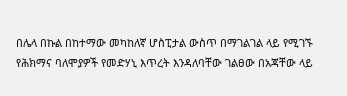በሌላ በኩል በከተማው መካከለኛ ሆስፒታል ውስጥ በማገልገል ላይ የሚገኙ የሕክማና ባለሞያዎች የመድሃኒ እጥረት እንዳለባቸው ገልፀው በአጃቸው ላይ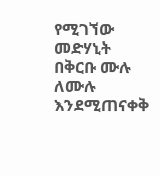የሚገኘው መድሃኒት በቅርቡ ሙሉ ለሙሉ እንደሚጠናቀቅ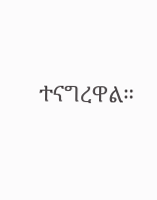ተናግረዋል።